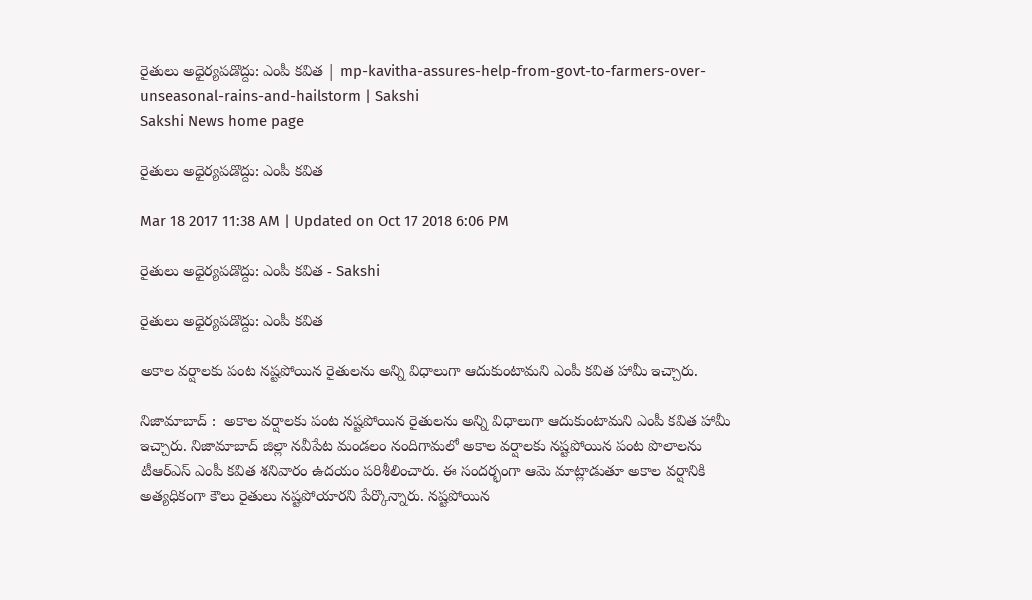రైతులు అధైర్యపడొద్దు: ఎంపీ కవిత | mp-kavitha-assures-help-from-govt-to-farmers-over-unseasonal-rains-and-hailstorm | Sakshi
Sakshi News home page

రైతులు అధైర్యపడొద్దు: ఎంపీ కవిత

Mar 18 2017 11:38 AM | Updated on Oct 17 2018 6:06 PM

రైతులు అధైర్యపడొద్దు: ఎంపీ కవిత - Sakshi

రైతులు అధైర్యపడొద్దు: ఎంపీ కవిత

అకాల వర్షాలకు పంట నష‍్టపోయిన రైతులను అన్ని విధాలుగా ఆదుకుంటామని ఎంపీ కవిత హామీ ఇచ్చారు.

నిజామాబాద్ :  అకాల వర్షాలకు పంట నష‍్టపోయిన రైతులను అన్ని విధాలుగా ఆదుకుంటామని ఎంపీ కవిత హామీ ఇచ్చారు. నిజామాబాద్‌ జిల్లా నవీపేట మండలం నందిగామలో అకాల వర్షాలకు నష్టపోయిన పంట పొలాలను టీఆర్‌ఎస్ ఎంపీ కవిత శనివారం ఉదయం పరిశీలించారు. ఈ సందర్భంగా ఆమె మాట్లాడుతూ అకాల వర‍్షానికి అత్యధికంగా కౌలు రైతులు నష్టపోయారని పేర్కొన్నారు. నష్టపోయిన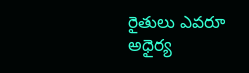రైతులు ఎవరూ అధైర్య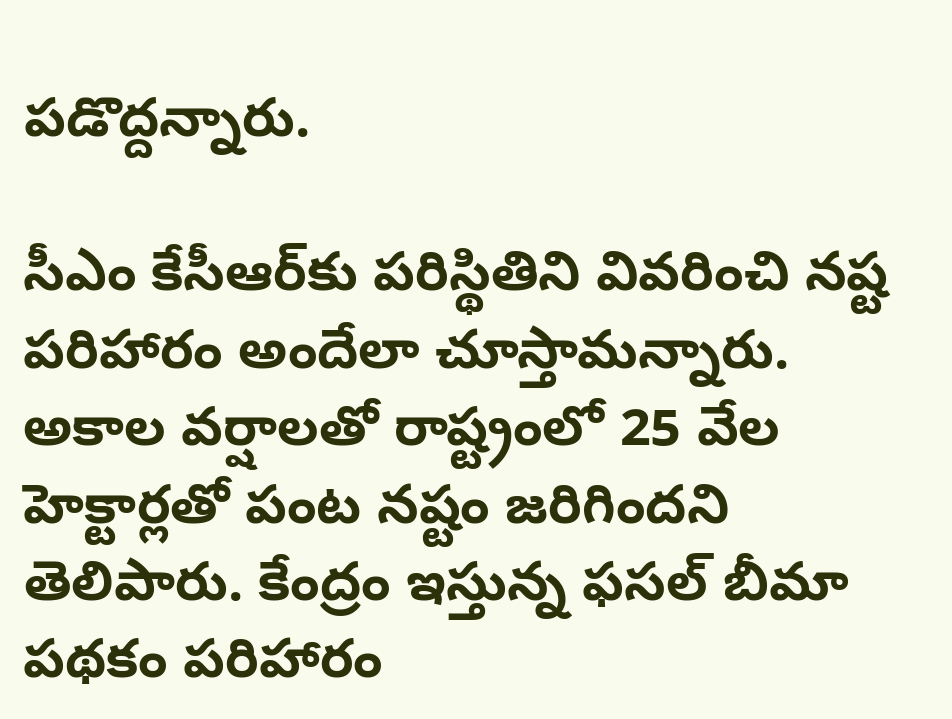పడొద్దన్నారు.

సీఎం కేసీఆర్‌కు పరిస్థితిని వివరించి నష్ట పరిహారం అందేలా చూస్తామన్నారు. అకాల వర్షాలతో రాష్ట్రంలో 25 వేల హెక్టార్లతో పంట నష్టం జరిగిందని తెలిపారు. కేంద్రం ఇస్తున్న ఫసల్ బీమా పథకం పరిహారం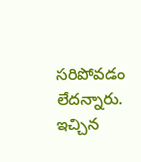సరిపోవడం లేదన్నారు. ఇచ్చిన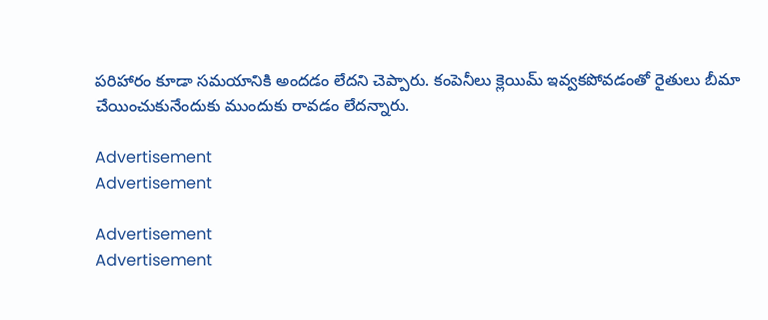పరిహారం కూడా సమయానికి అందడం లేదని చెప్పారు. కంపెనీలు క్లెయిమ్ ఇవ్వకపోవడంతో రైతులు బీమా చేయించుకునేందుకు ముందుకు రావడం లేదన్నారు.

Advertisement
Advertisement

Advertisement
Advertisement